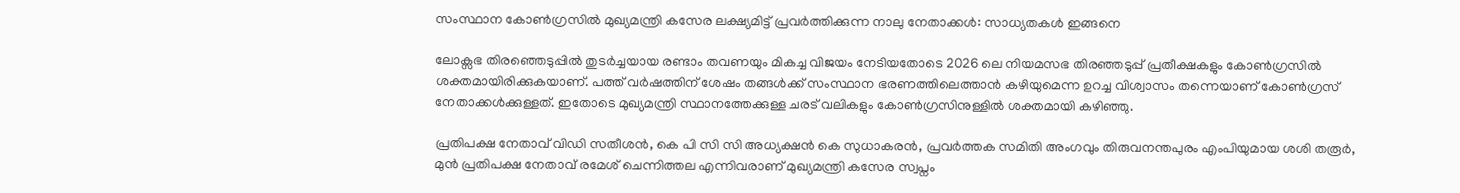സംസ്ഥാന കോൺഗ്രസിൽ മുഖ്യമന്ത്രി കസേര ലക്ഷ്യമിട്ട് പ്രവർത്തിക്കുന്ന നാലു നേതാക്കൾ: സാധ്യതകൾ ഇങ്ങനെ

ലോക്സഭ തിരഞ്ഞെടുപ്പില്‍ തുടർച്ചയായ രണ്ടാം തവണയും മികച്ച വിജയം നേടിയതോടെ 2026 ലെ നിയമസഭ തിരഞ്ഞടുപ്പ് പ്രതീക്ഷകളും കോണ്‍ഗ്രസില്‍ ശക്തമായിരിക്കുകയാണ്. പത്ത് വർഷത്തിന് ശേഷം തങ്ങള്‍ക്ക് സംസ്ഥാന ഭരണത്തിലെത്താന്‍ കഴിയുമെന്ന ഉറച്ച വിശ്വാസം തന്നെയാണ് കോണ്‍ഗ്രസ് നേതാക്കള്‍ക്കുള്ളത്. ഇതോടെ മുഖ്യമന്ത്രി സ്ഥാനത്തേക്കുള്ള ചരട് വലികളും കോണ്‍ഗ്രസിനുള്ളില്‍ ശക്തമായി കഴിഞ്ഞു.

പ്രതിപക്ഷ നേതാവ് വിഡി സതീശന്‍, കെ പി സി സി അധ്യക്ഷന്‍ കെ സുധാകരന്‍, പ്രവർത്തക സമിതി അംഗവും തിരുവനന്തപുരം എംപിയുമായ ശശി തരൂർ, മുന്‍ പ്രതിപക്ഷ നേതാവ് രമേശ് ചെന്നിത്തല എന്നിവരാണ് മുഖ്യമന്ത്രി കസേര സ്വപ്നം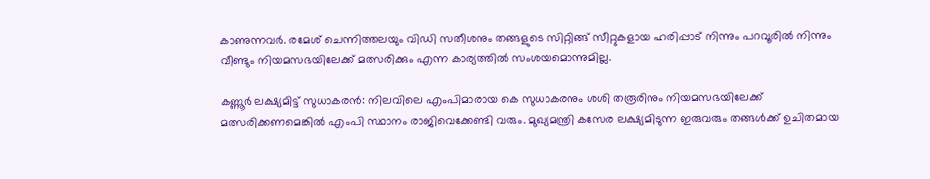കാണുന്നവർ. രമേശ് ചെന്നിത്തലയും വിഡി സതീശനും തങ്ങളുടെ സിറ്റിങ്ങ് സീറ്റുകളായ ഹരിപ്പാട് നിന്നും പറവൂരില്‍ നിന്നും വീണ്ടും നിയമസഭയിലേക്ക് മത്സരിക്കും എന്ന കാര്യത്തില്‍ സംശയമൊന്നുമില്ല.

കണ്ണൂർ ലക്ഷ്യമിട്ട് സുധാകരന്‍: നിലവിലെ എംപിമാരായ കെ സുധാകരനും ശശി തരൂരിനും നിയമസഭയിലേക്ക് മത്സരിക്കണമെങ്കില്‍ എംപി സ്ഥാനം രാജിവെക്കേണ്ടി വരും. മുഖ്യമന്ത്രി കസേര ലക്ഷ്യമിടുന്ന ഇരുവരും തങ്ങള്‍ക്ക് ഉചിതമായ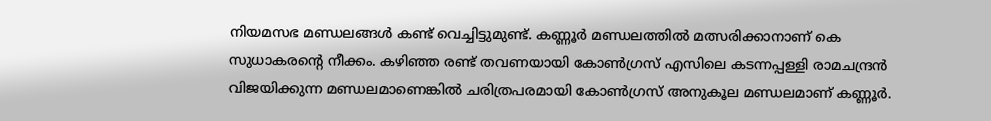നിയമസഭ മണ്ഡലങ്ങള്‍ കണ്ട് വെച്ചിട്ടുമുണ്ട്. കണ്ണൂർ മണ്ഡലത്തില്‍ മത്സരിക്കാനാണ് കെ സുധാകരന്റെ നീക്കം. കഴിഞ്ഞ രണ്ട് തവണയായി കോണ്‍ഗ്രസ് എസിലെ കടന്നപ്പള്ളി രാമചന്ദ്രന്‍ വിജയിക്കുന്ന മണ്ഡലമാണെങ്കില്‍ ചരിത്രപരമായി കോണ്‍ഗ്രസ് അനുകൂല മണ്ഡലമാണ് കണ്ണൂർ.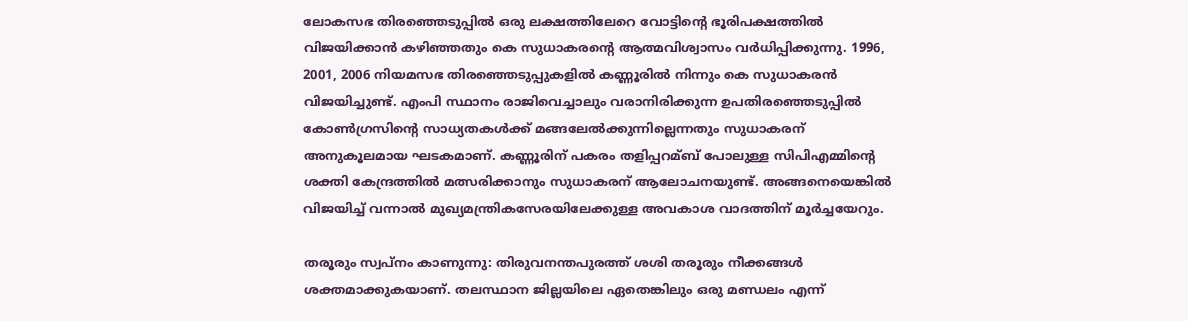ലോകസഭ തിരഞ്ഞെടുപ്പില്‍ ഒരു ലക്ഷത്തിലേറെ വോട്ടിന്റെ ഭൂരിപക്ഷത്തില്‍ വിജയിക്കാന്‍ കഴിഞ്ഞതും കെ സുധാകരന്റെ ആത്മവിശ്വാസം വർധിപ്പിക്കുന്നു. 1996, 2001, 2006 നിയമസഭ തിരഞ്ഞെടുപ്പുകളില്‍ കണ്ണൂരില്‍ നിന്നും കെ സുധാകരന്‍ വിജയിച്ചുണ്ട്. എംപി സ്ഥാനം രാജിവെച്ചാലും വരാനിരിക്കുന്ന ഉപതിരഞ്ഞെടുപ്പില്‍ കോണ്‍ഗ്രസിന്റെ സാധ്യതകള്‍ക്ക് മങ്ങലേല്‍ക്കുന്നില്ലെന്നതും സുധാകരന് അനുകൂലമായ ഘടകമാണ്. കണ്ണൂരിന് പകരം തളിപ്പറമ്ബ് പോലുള്ള സിപിഎമ്മിന്റെ ശക്തി കേന്ദ്രത്തില്‍ മത്സരിക്കാനും സുധാകരന് ആലോചനയുണ്ട്. അങ്ങനെയെങ്കില്‍ വിജയിച്ച്‌ വന്നാല്‍ മുഖ്യമന്ത്രികസേരയിലേക്കുള്ള അവകാശ വാദത്തിന് മൂർച്ചയേറും.

തരൂരും സ്വപ്നം കാണുന്നു: തിരുവനന്തപുരത്ത് ശശി തരൂരും നീക്കങ്ങള്‍ ശക്തമാക്കുകയാണ്. തലസ്ഥാന ജില്ലയിലെ ഏതെങ്കിലും ഒരു മണ്ഡലം എന്ന്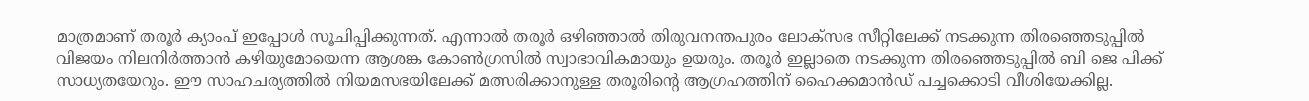മാത്രമാണ് തരൂർ ക്യാംപ് ഇപ്പോള്‍ സൂചിപ്പിക്കുന്നത്. എന്നാല്‍ തരൂർ ഒഴിഞ്ഞാല്‍ തിരുവനന്തപുരം ലോക്സഭ സീറ്റിലേക്ക് നടക്കുന്ന തിരഞ്ഞെടുപ്പില്‍ വിജയം നിലനിർത്താന്‍ കഴിയുമോയെന്ന ആശങ്ക കോണ്‍ഗ്രസില്‍ സ്വാഭാവികമായും ഉയരും. തരൂർ ഇല്ലാതെ നടക്കുന്ന തിരഞ്ഞെടുപ്പില്‍ ബി ജെ പിക്ക് സാധ്യതയേറും. ഈ സാഹചര്യത്തില്‍ നിയമസഭയിലേക്ക് മത്സരിക്കാനുള്ള തരൂരിന്റെ ആഗ്രഹത്തിന് ഹൈക്കമാന്‍ഡ് പച്ചക്കൊടി വീശിയേക്കില്ല.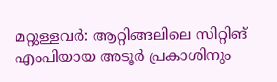മറ്റുള്ളവർ: ആറ്റിങ്ങലിലെ സിറ്റിങ് എംപിയായ അടൂർ പ്രകാശിനും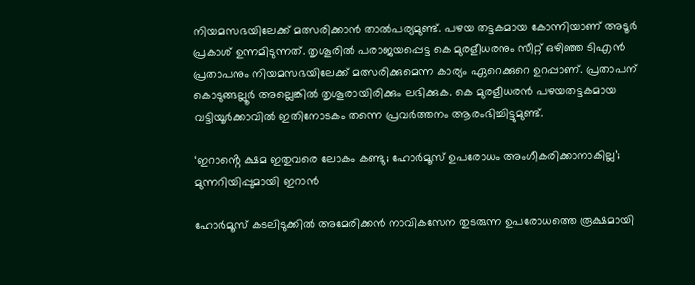നിയമസഭയിലേക്ക് മത്സരിക്കാന്‍ താല്‍പര്യമുണ്ട്. പഴയ തട്ടകമായ കോന്നിയാണ് അടൂർ പ്രകാശ് ഉന്നമിടുന്നത്. തൃശൂരില്‍ പരാജയപ്പെട്ട കെ മുരളീധരനും സീറ്റ് ഒഴിഞ്ഞ ടിഎന്‍ പ്രതാപനും നിയമസഭയിലേക്ക് മത്സരിക്കുമെന്ന കാര്യം ഏറെക്കുറെ ഉറപ്പാണ്. പ്രതാപന് കൊടുങ്ങല്ലൂർ അല്ലെങ്കില്‍ തൃശൂരായിരിക്കും ലഭിക്കുക. കെ മുരളീധരൻ പഴയതട്ടകമായ വട്ടിയൂർക്കാവില്‍ ഇതിനോടകം തന്നെ പ്രവർത്തനം ആരംഭിച്ചിട്ടുമുണ്ട്.

‘ഇറാൻ്റെ ക്ഷമ ഇതുവരെ ലോകം കണ്ടു; ഹോർമൂസ് ഉപരോധം അംഗീകരിക്കാനാകില്ല’; മുന്നറിയിപ്പുമായി ഇറാൻ

ഹോർമൂസ് കടലിടുക്കിൽ അമേരിക്കൻ നാവികസേന തുടരുന്ന ഉപരോധത്തെ രൂക്ഷമായി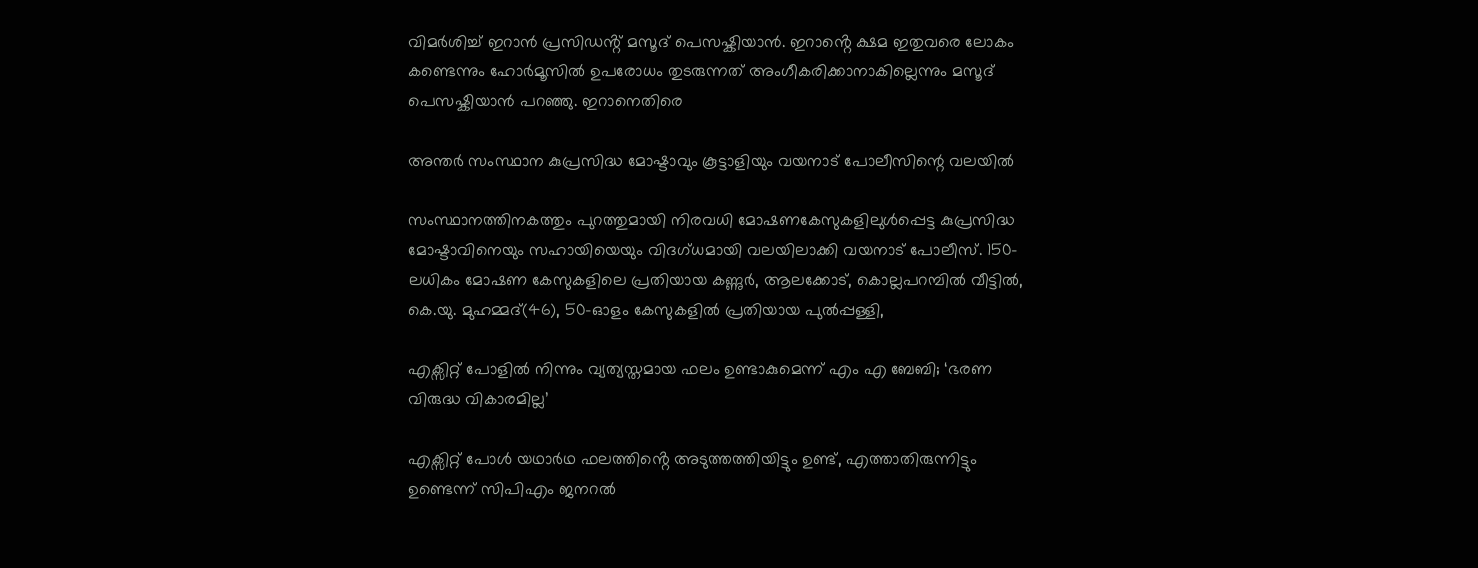വിമർശിച്ച് ഇറാൻ പ്രസിഡൻ്റ് മസൂദ് പെസഷ്കിയാൻ. ഇറാൻ്റെ ക്ഷമ ഇതുവരെ ലോകം കണ്ടെന്നും ഹോർമൂസിൽ ഉപരോധം തുടരുന്നത് അംഗീകരിക്കാനാകില്ലെന്നും മസൂദ് പെസഷ്കിയാൻ പറഞ്ഞു. ഇറാനെതിരെ

അന്തര്‍ സംസ്ഥാന കുപ്രസിദ്ധ മോഷ്ടാവും കൂട്ടാളിയും വയനാട് പോലീസിന്റെ വലയില്‍

സംസ്ഥാനത്തിനകത്തും പുറത്തുമായി നിരവധി മോഷണകേസുകളിലുള്‍പ്പെട്ട കുപ്രസിദ്ധ മോഷ്ടാവിനെയും സഹായിയെയും വിദഗ്ധമായി വലയിലാക്കി വയനാട് പോലീസ്. 150-ലധികം മോഷണ കേസുകളിലെ പ്രതിയായ കണ്ണുര്‍, ആലക്കോട്, കൊല്ലപറമ്പില്‍ വീട്ടില്‍, കെ.യു. മുഹമ്മദ്(46), 50-ഓളം കേസുകളിൽ പ്രതിയായ പുല്‍പ്പള്ളി,

എക്സിറ്റ് പോളിൽ നിന്നും വ്യത്യസ്തമായ ഫലം ഉണ്ടാകുമെന്ന് എം എ ബേബി; ‘ഭരണ വിരുദ്ധ വികാരമില്ല’

എക്സിറ്റ് പോൾ യഥാർഥ ഫലത്തിൻ്റെ അടുത്തത്തിയിട്ടും ഉണ്ട്, എത്താതിരുന്നിട്ടും ഉണ്ടെന്ന് സിപിഎം ജനറൽ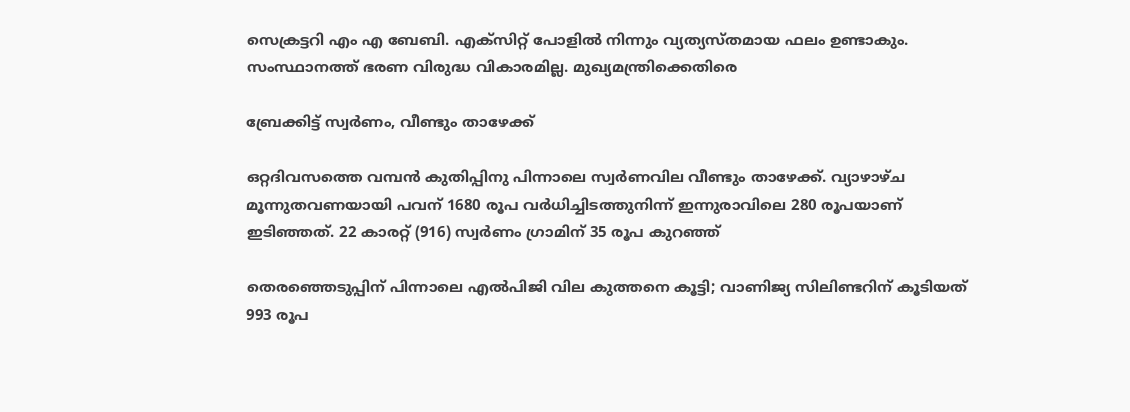സെക്രട്ടറി എം എ ബേബി. എക്സിറ്റ് പോളിൽ നിന്നും വ്യത്യസ്തമായ ഫലം ഉണ്ടാകും. സംസ്ഥാനത്ത് ഭരണ വിരുദ്ധ വികാരമില്ല. മുഖ്യമന്ത്രിക്കെതിരെ

ബ്രേക്കിട്ട് സ്വര്‍ണം, വീണ്ടും താഴേക്ക്

ഒറ്റദിവസത്തെ വമ്പന്‍ കുതിപ്പിനു പിന്നാലെ സ്വര്‍ണവില വീണ്ടും താഴേക്ക്. വ്യാഴാഴ്ച മൂന്നുതവണയായി പവന് 1680 രൂപ വര്‍ധിച്ചിടത്തുനിന്ന് ഇന്നുരാവിലെ 280 രൂപയാണ് ഇടിഞ്ഞത്. 22 കാരറ്റ് (916) സ്വര്‍ണം ഗ്രാമിന് 35 രൂപ കുറഞ്ഞ്

തെരഞ്ഞെടുപ്പിന് പിന്നാലെ എല്‍പിജി വില കുത്തനെ കൂട്ടി; വാണിജ്യ സിലിണ്ടറിന് കൂടിയത് 993 രൂപ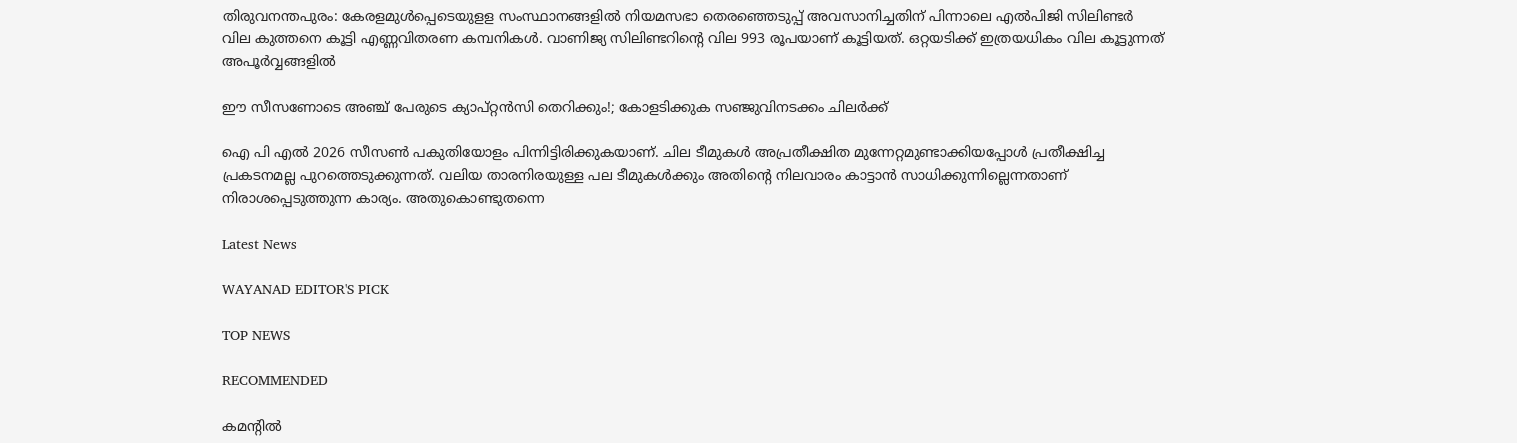തിരുവനന്തപുരം: കേരളമുള്‍പ്പെടെയുളള സംസ്ഥാനങ്ങളില്‍ നിയമസഭാ തെരഞ്ഞെടുപ്പ് അവസാനിച്ചതിന് പിന്നാലെ എല്‍പിജി സിലിണ്ടര്‍ വില കുത്തനെ കൂട്ടി എണ്ണവിതരണ കമ്പനികള്‍. വാണിജ്യ സിലിണ്ടറിന്റെ വില 993 രൂപയാണ് കൂട്ടിയത്. ഒറ്റയടിക്ക് ഇത്രയധികം വില കൂട്ടുന്നത് അപൂര്‍വ്വങ്ങളില്‍

ഈ സീസണോടെ അഞ്ച് പേരുടെ ക്യാപ്റ്റൻസി തെറിക്കും!; കോളടിക്കുക സഞ്ജുവിനടക്കം ചിലർക്ക്

ഐ പി എൽ 2026 സീസൺ പകുതിയോളം പിന്നിട്ടിരിക്കുകയാണ്. ചില ടീമുകൾ അപ്രതീക്ഷിത മുന്നേറ്റമുണ്ടാക്കിയപ്പോൾ പ്രതീക്ഷിച്ച പ്രകടനമല്ല പുറത്തെടുക്കുന്നത്. വലിയ താരനിരയുള്ള പല ടീമുകൾക്കും അതിന്റെ നിലവാരം കാട്ടാൻ സാധിക്കുന്നില്ലെന്നതാണ് നിരാശപ്പെടുത്തുന്ന കാര്യം. അതുകൊണ്ടുതന്നെ

Latest News

WAYANAD EDITOR'S PICK

TOP NEWS

RECOMMENDED

കമന്റിൽ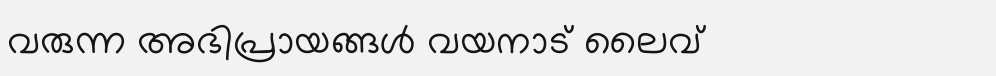വരുന്ന അഭിപ്രായങ്ങൾ വയനാട് ലൈവ്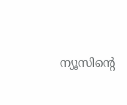ന്യൂസിന്റെ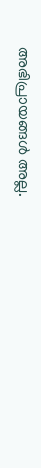അഭിപ്രായങ്ങൾ അല്ല.